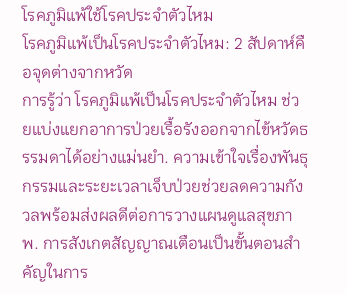โรคภูมิแพ้ใช้โรคประจำตัวไหม
โรคภูมิแพ้เป็นโรคประจำตัวไหม: 2 สัปดาห์คือจุดต่างจากหวัด
การรู้ว่า โรคภูมิแพ้เป็นโรคประจำตัวไหม ช่วยแบ่งแยกอาการป่วยเรื้อรังออกจากไข้หวัดธรรมดาได้อย่างแม่นยำ. ความเข้าใจเรื่องพันธุกรรมและระยะเวลาเจ็บป่วยช่วยลดความกังวลพร้อมส่งผลดีต่อการวางแผนดูแลสุขภาพ. การสังเกตสัญญาณเตือนเป็นขั้นตอนสำคัญในการ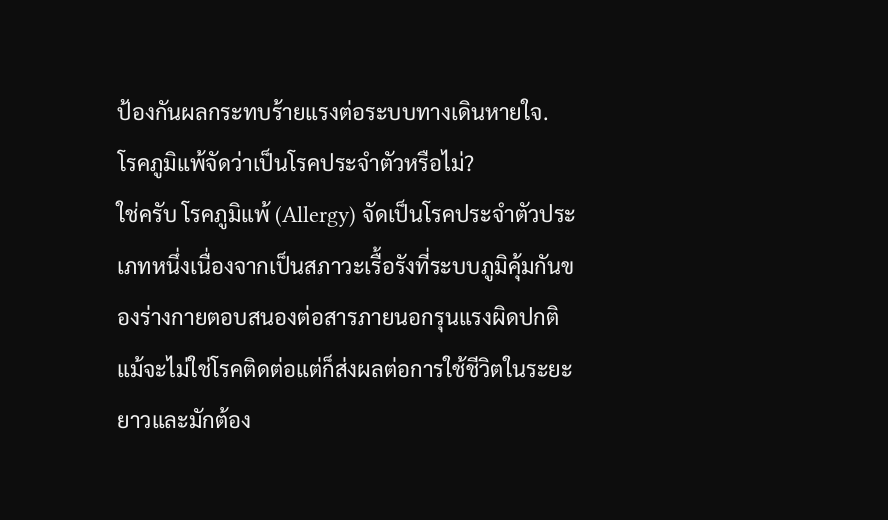ป้องกันผลกระทบร้ายแรงต่อระบบทางเดินหายใจ.
โรคภูมิแพ้จัดว่าเป็นโรคประจำตัวหรือไม่?
ใช่ครับ โรคภูมิแพ้ (Allergy) จัดเป็นโรคประจำตัวประเภทหนึ่งเนื่องจากเป็นสภาวะเรื้อรังที่ระบบภูมิคุ้มกันของร่างกายตอบสนองต่อสารภายนอกรุนแรงผิดปกติ แม้จะไม่ใช่โรคติดต่อแต่ก็ส่งผลต่อการใช้ชีวิตในระยะยาวและมักต้อง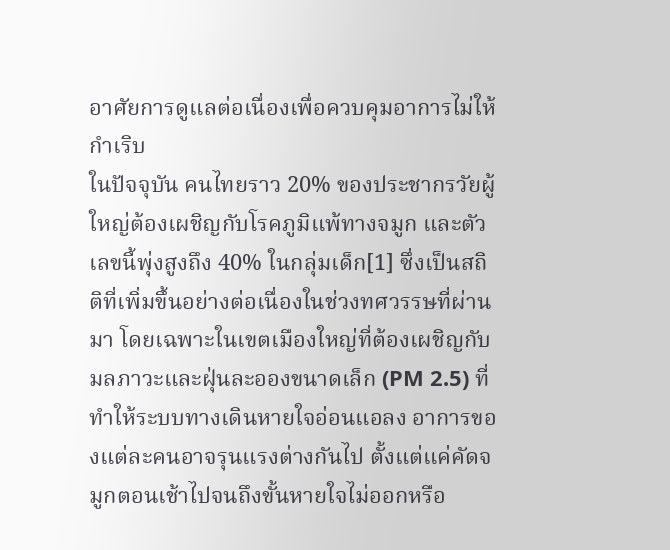อาศัยการดูแลต่อเนื่องเพื่อควบคุมอาการไม่ให้กำเริบ
ในปัจจุบัน คนไทยราว 20% ของประชากรวัยผู้ใหญ่ต้องเผชิญกับโรคภูมิแพ้ทางจมูก และตัวเลขนี้พุ่งสูงถึง 40% ในกลุ่มเด็ก[1] ซึ่งเป็นสถิติที่เพิ่มขึ้นอย่างต่อเนื่องในช่วงทศวรรษที่ผ่านมา โดยเฉพาะในเขตเมืองใหญ่ที่ต้องเผชิญกับมลภาวะและฝุ่นละอองขนาดเล็ก (PM 2.5) ที่ทำให้ระบบทางเดินหายใจอ่อนแอลง อาการของแต่ละคนอาจรุนแรงต่างกันไป ตั้งแต่แค่คัดจมูกตอนเช้าไปจนถึงขั้นหายใจไม่ออกหรือ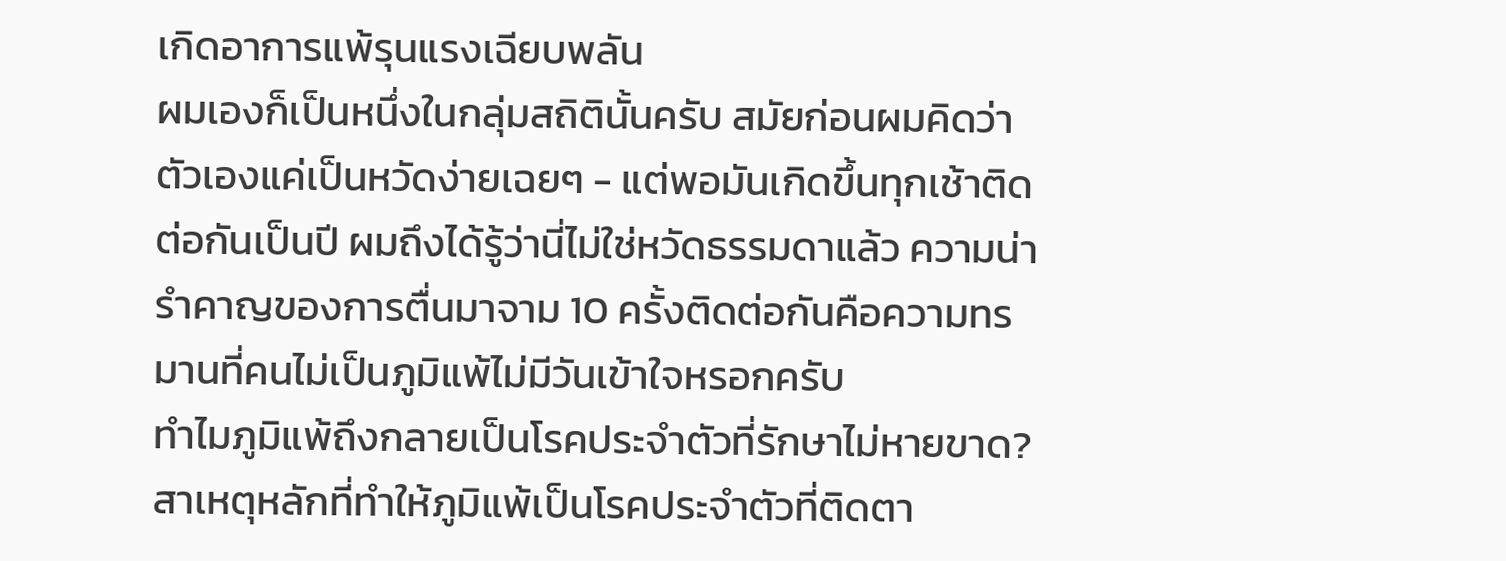เกิดอาการแพ้รุนแรงเฉียบพลัน
ผมเองก็เป็นหนึ่งในกลุ่มสถิตินั้นครับ สมัยก่อนผมคิดว่าตัวเองแค่เป็นหวัดง่ายเฉยๆ - แต่พอมันเกิดขึ้นทุกเช้าติดต่อกันเป็นปี ผมถึงได้รู้ว่านี่ไม่ใช่หวัดธรรมดาแล้ว ความน่ารำคาญของการตื่นมาจาม 10 ครั้งติดต่อกันคือความทรมานที่คนไม่เป็นภูมิแพ้ไม่มีวันเข้าใจหรอกครับ
ทำไมภูมิแพ้ถึงกลายเป็นโรคประจำตัวที่รักษาไม่หายขาด?
สาเหตุหลักที่ทำให้ภูมิแพ้เป็นโรคประจำตัวที่ติดตา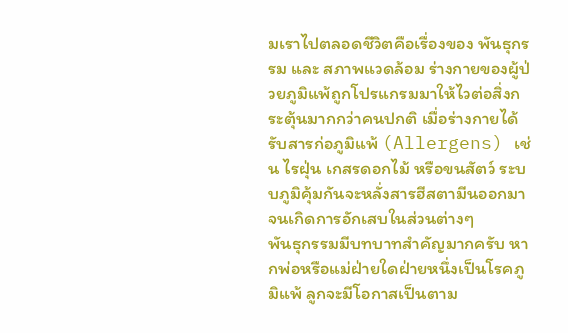มเราไปตลอดชีวิตคือเรื่องของ พันธุกรรม และ สภาพแวดล้อม ร่างกายของผู้ป่วยภูมิแพ้ถูกโปรแกรมมาให้ไวต่อสิ่งกระตุ้นมากกว่าคนปกติ เมื่อร่างกายได้รับสารก่อภูมิแพ้ (Allergens) เช่น ไรฝุ่น เกสรดอกไม้ หรือขนสัตว์ ระบบภูมิคุ้มกันจะหลั่งสารฮีสตามีนออกมาจนเกิดการอักเสบในส่วนต่างๆ
พันธุกรรมมีบทบาทสำคัญมากครับ หากพ่อหรือแม่ฝ่ายใดฝ่ายหนึ่งเป็นโรคภูมิแพ้ ลูกจะมีโอกาสเป็นตาม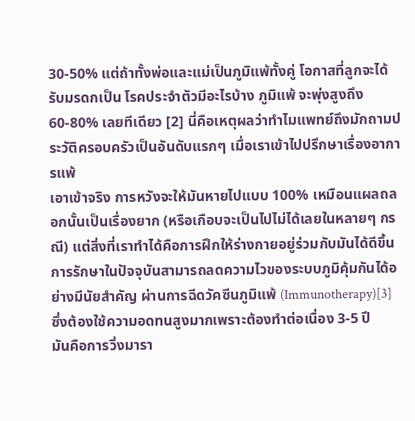30-50% แต่ถ้าทั้งพ่อและแม่เป็นภูมิแพ้ทั้งคู่ โอกาสที่ลูกจะได้รับมรดกเป็น โรคประจำตัวมีอะไรบ้าง ภูมิแพ้ จะพุ่งสูงถึง 60-80% เลยทีเดียว [2] นี่คือเหตุผลว่าทำไมแพทย์ถึงมักถามประวัติครอบครัวเป็นอันดับแรกๆ เมื่อเราเข้าไปปรึกษาเรื่องอาการแพ้
เอาเข้าจริง การหวังจะให้มันหายไปแบบ 100% เหมือนแผลถลอกนั้นเป็นเรื่องยาก (หรือเกือบจะเป็นไปไม่ได้เลยในหลายๆ กรณี) แต่สิ่งที่เราทำได้คือการฝึกให้ร่างกายอยู่ร่วมกับมันได้ดีขึ้น การรักษาในปัจจุบันสามารถลดความไวของระบบภูมิคุ้มกันได้อย่างมีนัยสำคัญ ผ่านการฉีดวัคซีนภูมิแพ้ (Immunotherapy)[3] ซึ่งต้องใช้ความอดทนสูงมากเพราะต้องทำต่อเนื่อง 3-5 ปี
มันคือการวิ่งมารา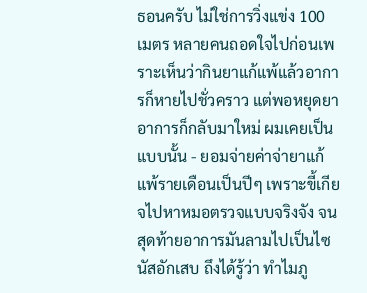ธอนครับ ไม่ใช่การวิ่งแข่ง 100 เมตร หลายคนถอดใจไปก่อนเพราะเห็นว่ากินยาแก้แพ้แล้วอาการก็หายไปชั่วคราว แต่พอหยุดยาอาการก็กลับมาใหม่ ผมเคยเป็นแบบนั้น - ยอมจ่ายค่าจ่ายาแก้แพ้รายเดือนเป็นปีๆ เพราะขี้เกียจไปหาหมอตรวจแบบจริงจัง จนสุดท้ายอาการมันลามไปเป็นไซนัสอักเสบ ถึงได้รู้ว่า ทำไมภู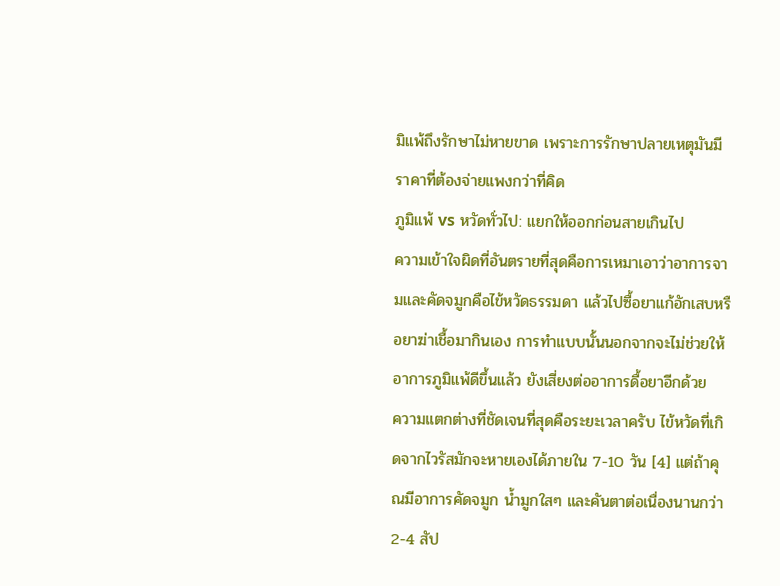มิแพ้ถึงรักษาไม่หายขาด เพราะการรักษาปลายเหตุมันมีราคาที่ต้องจ่ายแพงกว่าที่คิด
ภูมิแพ้ vs หวัดทั่วไป: แยกให้ออกก่อนสายเกินไป
ความเข้าใจผิดที่อันตรายที่สุดคือการเหมาเอาว่าอาการจามและคัดจมูกคือไข้หวัดธรรมดา แล้วไปซื้อยาแก้อักเสบหรือยาฆ่าเชื้อมากินเอง การทำแบบนั้นนอกจากจะไม่ช่วยให้อาการภูมิแพ้ดีขึ้นแล้ว ยังเสี่ยงต่ออาการดื้อยาอีกด้วย
ความแตกต่างที่ชัดเจนที่สุดคือระยะเวลาครับ ไข้หวัดที่เกิดจากไวรัสมักจะหายเองได้ภายใน 7-10 วัน [4] แต่ถ้าคุณมีอาการคัดจมูก น้ำมูกใสๆ และคันตาต่อเนื่องนานกว่า 2-4 สัป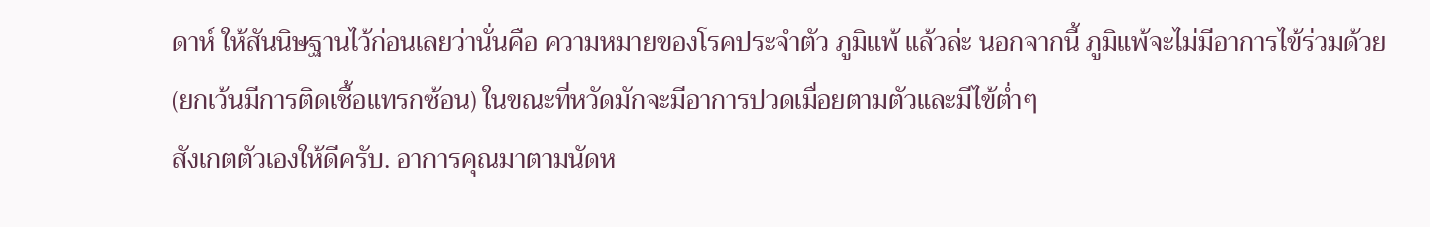ดาห์ ให้สันนิษฐานไว้ก่อนเลยว่านั่นคือ ความหมายของโรคประจำตัว ภูมิแพ้ แล้วล่ะ นอกจากนี้ ภูมิแพ้จะไม่มีอาการไข้ร่วมด้วย (ยกเว้นมีการติดเชื้อแทรกซ้อน) ในขณะที่หวัดมักจะมีอาการปวดเมื่อยตามตัวและมีไข้ต่ำๆ
สังเกตตัวเองให้ดีครับ. อาการคุณมาตามนัดห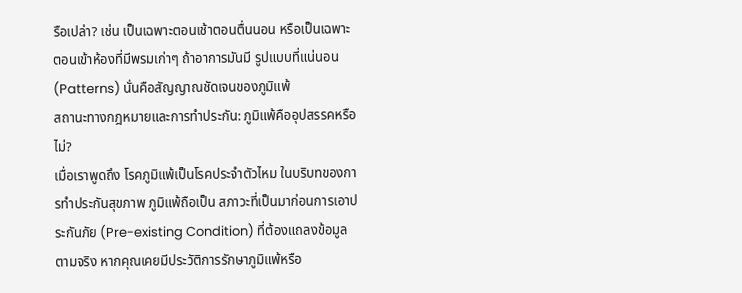รือเปล่า? เช่น เป็นเฉพาะตอนเช้าตอนตื่นนอน หรือเป็นเฉพาะตอนเข้าห้องที่มีพรมเก่าๆ ถ้าอาการมันมี รูปแบบที่แน่นอน (Patterns) นั่นคือสัญญาณชัดเจนของภูมิแพ้
สถานะทางกฎหมายและการทำประกัน: ภูมิแพ้คืออุปสรรคหรือไม่?
เมื่อเราพูดถึง โรคภูมิแพ้เป็นโรคประจำตัวไหม ในบริบทของการทำประกันสุขภาพ ภูมิแพ้ถือเป็น สภาวะที่เป็นมาก่อนการเอาประกันภัย (Pre-existing Condition) ที่ต้องแถลงข้อมูลตามจริง หากคุณเคยมีประวัติการรักษาภูมิแพ้หรือ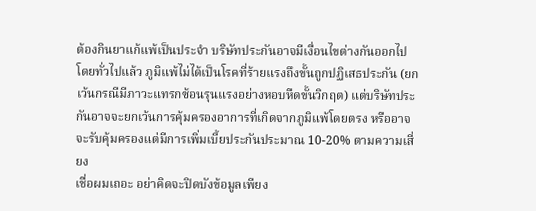ต้องกินยาแก้แพ้เป็นประจำ บริษัทประกันอาจมีเงื่อนไขต่างกันออกไป
โดยทั่วไปแล้ว ภูมิแพ้ไม่ได้เป็นโรคที่ร้ายแรงถึงขั้นถูกปฏิเสธประกัน (ยกเว้นกรณีมีภาวะแทรกซ้อนรุนแรงอย่างหอบหืดขั้นวิกฤต) แต่บริษัทประกันอาจจะยกเว้นการคุ้มครองอาการที่เกิดจากภูมิแพ้โดยตรง หรืออาจจะรับคุ้มครองแต่มีการเพิ่มเบี้ยประกันประมาณ 10-20% ตามความเสี่ยง
เชื่อผมเถอะ อย่าคิดจะปิดบังข้อมูลเพียง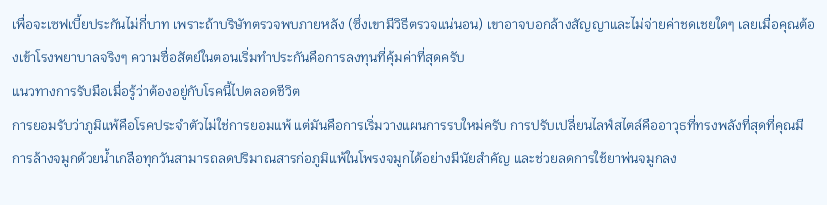เพื่อจะเซฟเบี้ยประกันไม่กี่บาท เพราะถ้าบริษัทตรวจพบภายหลัง (ซึ่งเขามีวิธีตรวจแน่นอน) เขาอาจบอกล้างสัญญาและไม่จ่ายค่าชดเชยใดๆ เลยเมื่อคุณต้องเข้าโรงพยาบาลจริงๆ ความซื่อสัตย์ในตอนเริ่มทำประกันคือการลงทุนที่คุ้มค่าที่สุดครับ
แนวทางการรับมือเมื่อรู้ว่าต้องอยู่กับโรคนี้ไปตลอดชีวิต
การยอมรับว่าภูมิแพ้คือโรคประจำตัวไม่ใช่การยอมแพ้ แต่มันคือการเริ่มวางแผนการรบใหม่ครับ การปรับเปลี่ยนไลฟ์สไตล์คืออาวุธที่ทรงพลังที่สุดที่คุณมี
การล้างจมูกด้วยน้ำเกลือทุกวันสามารถลดปริมาณสารก่อภูมิแพ้ในโพรงจมูกได้อย่างมีนัยสำคัญ และช่วยลดการใช้ยาพ่นจมูกลง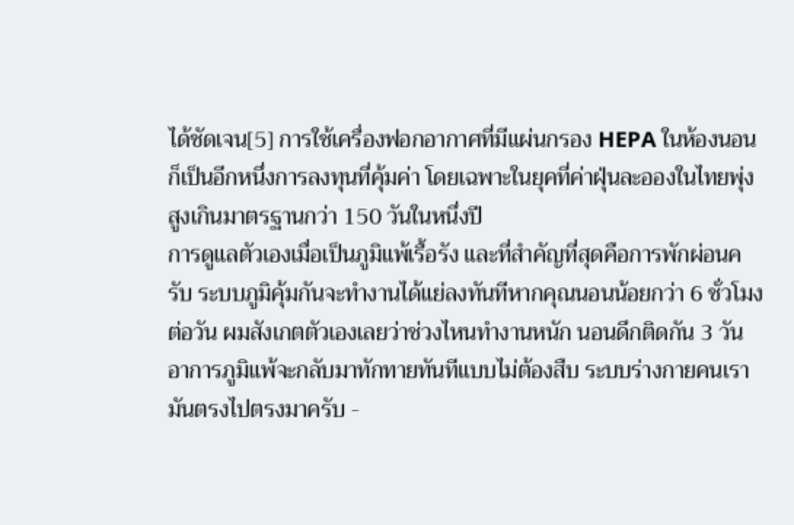ได้ชัดเจน[5] การใช้เครื่องฟอกอากาศที่มีแผ่นกรอง HEPA ในห้องนอนก็เป็นอีกหนึ่งการลงทุนที่คุ้มค่า โดยเฉพาะในยุคที่ค่าฝุ่นละอองในไทยพุ่งสูงเกินมาตรฐานกว่า 150 วันในหนึ่งปี
การดูแลตัวเองเมื่อเป็นภูมิแพ้เรื้อรัง และที่สำคัญที่สุดคือการพักผ่อนครับ ระบบภูมิคุ้มกันจะทำงานได้แย่ลงทันทีหากคุณนอนน้อยกว่า 6 ชั่วโมงต่อวัน ผมสังเกตตัวเองเลยว่าช่วงไหนทำงานหนัก นอนดึกติดกัน 3 วัน อาการภูมิแพ้จะกลับมาทักทายทันทีแบบไม่ต้องสืบ ระบบร่างกายคนเรามันตรงไปตรงมาครับ -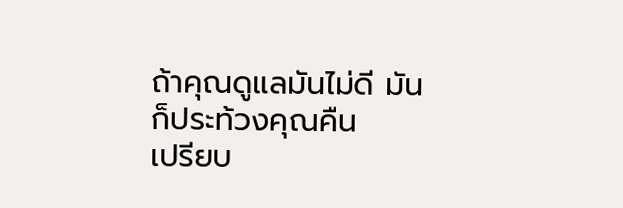ถ้าคุณดูแลมันไม่ดี มันก็ประท้วงคุณคืน
เปรียบ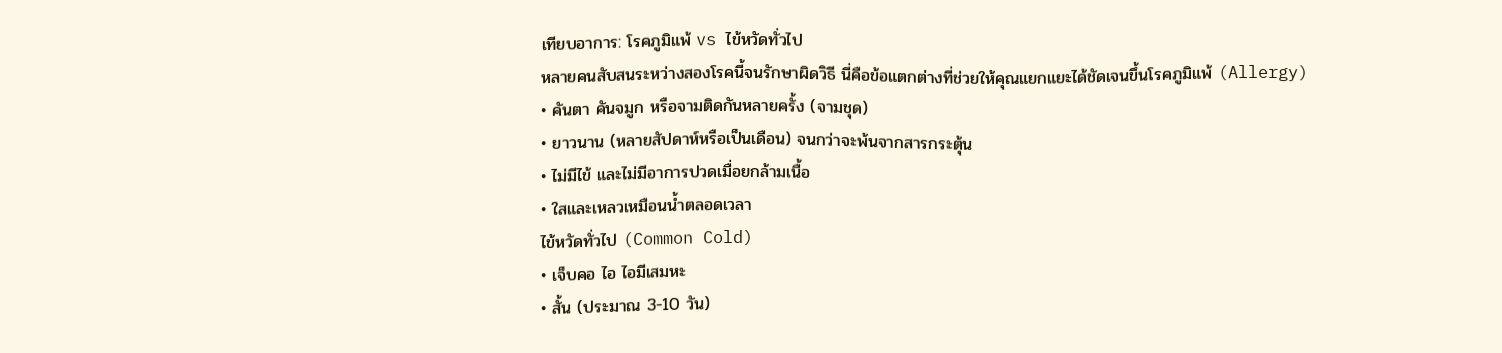เทียบอาการ: โรคภูมิแพ้ vs ไข้หวัดทั่วไป
หลายคนสับสนระหว่างสองโรคนี้จนรักษาผิดวิธี นี่คือข้อแตกต่างที่ช่วยให้คุณแยกแยะได้ชัดเจนขึ้นโรคภูมิแพ้ (Allergy)
• คันตา คันจมูก หรือจามติดกันหลายครั้ง (จามชุด)
• ยาวนาน (หลายสัปดาห์หรือเป็นเดือน) จนกว่าจะพ้นจากสารกระตุ้น
• ไม่มีไข้ และไม่มีอาการปวดเมื่อยกล้ามเนื้อ
• ใสและเหลวเหมือนน้ำตลอดเวลา
ไข้หวัดทั่วไป (Common Cold)
• เจ็บคอ ไอ ไอมีเสมหะ
• สั้น (ประมาณ 3-10 วัน)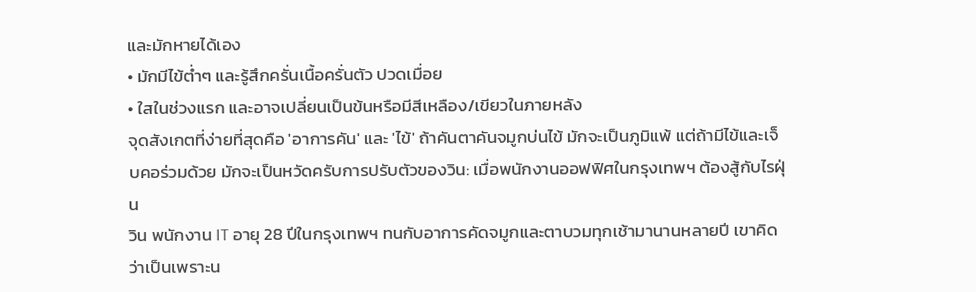และมักหายได้เอง
• มักมีไข้ต่ำๆ และรู้สึกครั่นเนื้อครั่นตัว ปวดเมื่อย
• ใสในช่วงแรก และอาจเปลี่ยนเป็นข้นหรือมีสีเหลือง/เขียวในภายหลัง
จุดสังเกตที่ง่ายที่สุดคือ 'อาการคัน' และ 'ไข้' ถ้าคันตาคันจมูกบ่นไข้ มักจะเป็นภูมิแพ้ แต่ถ้ามีไข้และเจ็บคอร่วมด้วย มักจะเป็นหวัดครับการปรับตัวของวิน: เมื่อพนักงานออฟฟิศในกรุงเทพฯ ต้องสู้กับไรฝุ่น
วิน พนักงาน IT อายุ 28 ปีในกรุงเทพฯ ทนกับอาการคัดจมูกและตาบวมทุกเช้ามานานหลายปี เขาคิดว่าเป็นเพราะน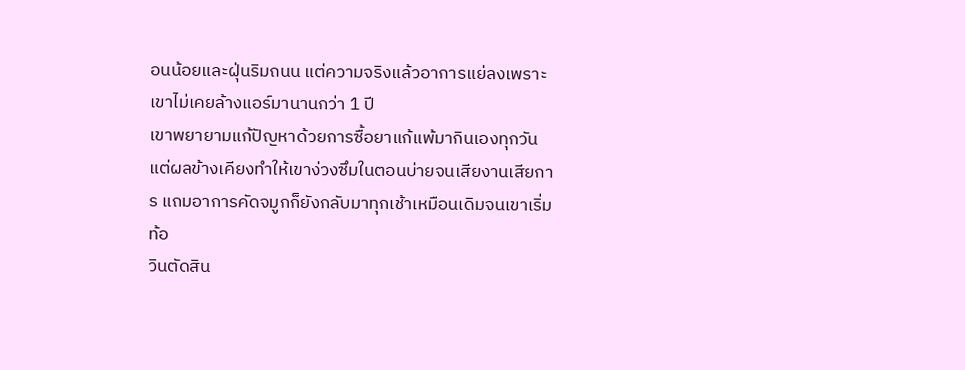อนน้อยและฝุ่นริมถนน แต่ความจริงแล้วอาการแย่ลงเพราะเขาไม่เคยล้างแอร์มานานกว่า 1 ปี
เขาพยายามแก้ปัญหาด้วยการซื้อยาแก้แพ้มากินเองทุกวัน แต่ผลข้างเคียงทำให้เขาง่วงซึมในตอนบ่ายจนเสียงานเสียการ แถมอาการคัดจมูกก็ยังกลับมาทุกเช้าเหมือนเดิมจนเขาเริ่มท้อ
วินตัดสิน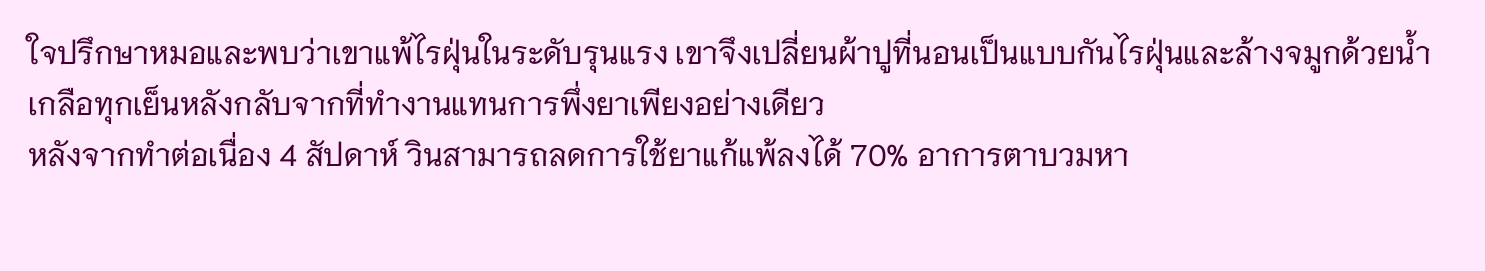ใจปรึกษาหมอและพบว่าเขาแพ้ไรฝุ่นในระดับรุนแรง เขาจึงเปลี่ยนผ้าปูที่นอนเป็นแบบกันไรฝุ่นและล้างจมูกด้วยน้ำเกลือทุกเย็นหลังกลับจากที่ทำงานแทนการพึ่งยาเพียงอย่างเดียว
หลังจากทำต่อเนื่อง 4 สัปดาห์ วินสามารถลดการใช้ยาแก้แพ้ลงได้ 70% อาการตาบวมหา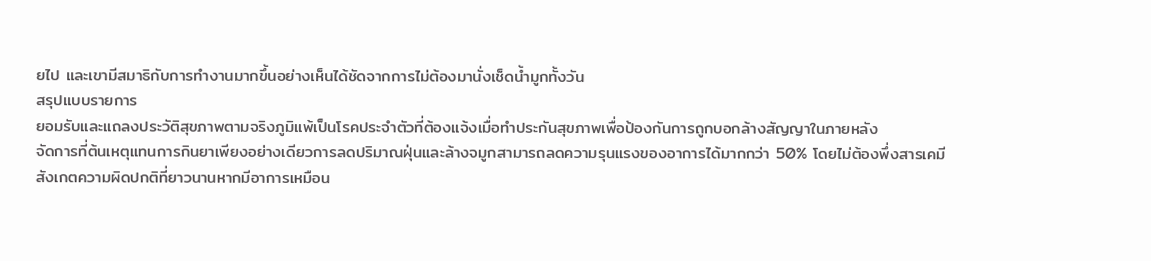ยไป และเขามีสมาธิกับการทำงานมากขึ้นอย่างเห็นได้ชัดจากการไม่ต้องมานั่งเช็ดน้ำมูกทั้งวัน
สรุปแบบรายการ
ยอมรับและแถลงประวัติสุขภาพตามจริงภูมิแพ้เป็นโรคประจำตัวที่ต้องแจ้งเมื่อทำประกันสุขภาพเพื่อป้องกันการถูกบอกล้างสัญญาในภายหลัง
จัดการที่ต้นเหตุแทนการกินยาเพียงอย่างเดียวการลดปริมาณฝุ่นและล้างจมูกสามารถลดความรุนแรงของอาการได้มากกว่า 50% โดยไม่ต้องพึ่งสารเคมี
สังเกตความผิดปกติที่ยาวนานหากมีอาการเหมือน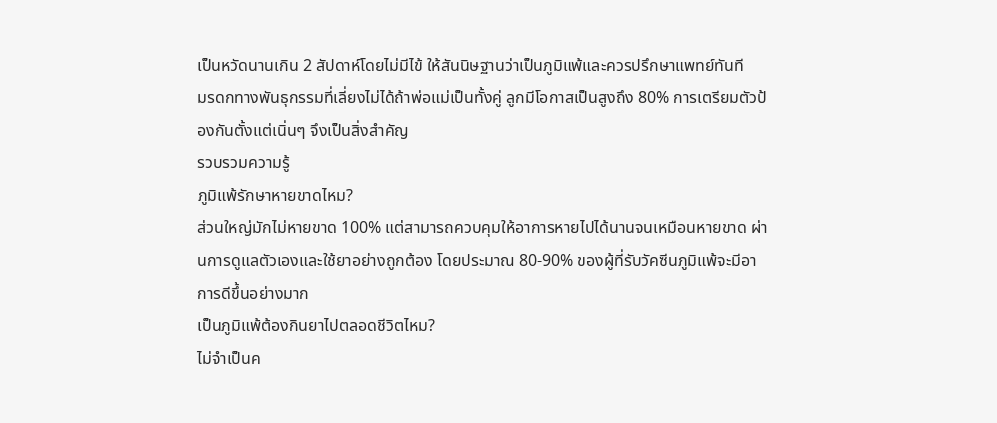เป็นหวัดนานเกิน 2 สัปดาห์โดยไม่มีไข้ ให้สันนิษฐานว่าเป็นภูมิแพ้และควรปรึกษาแพทย์ทันที
มรดกทางพันธุกรรมที่เลี่ยงไม่ได้ถ้าพ่อแม่เป็นทั้งคู่ ลูกมีโอกาสเป็นสูงถึง 80% การเตรียมตัวป้องกันตั้งแต่เนิ่นๆ จึงเป็นสิ่งสำคัญ
รวบรวมความรู้
ภูมิแพ้รักษาหายขาดไหม?
ส่วนใหญ่มักไม่หายขาด 100% แต่สามารถควบคุมให้อาการหายไปได้นานจนเหมือนหายขาด ผ่านการดูแลตัวเองและใช้ยาอย่างถูกต้อง โดยประมาณ 80-90% ของผู้ที่รับวัคซีนภูมิแพ้จะมีอาการดีขึ้นอย่างมาก
เป็นภูมิแพ้ต้องกินยาไปตลอดชีวิตไหม?
ไม่จำเป็นค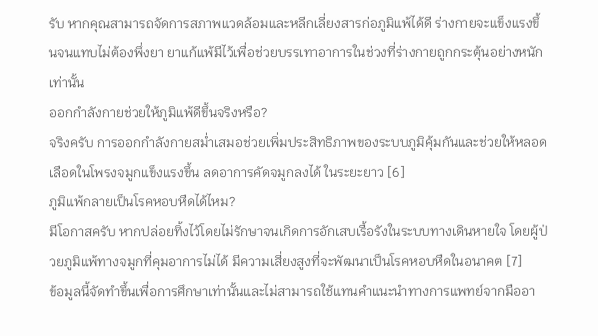รับ หากคุณสามารถจัดการสภาพแวดล้อมและหลีกเลี่ยงสารก่อภูมิแพ้ได้ดี ร่างกายจะแข็งแรงขึ้นจนแทบไม่ต้องพึ่งยา ยาแก้แพ้มีไว้เพื่อช่วยบรรเทาอาการในช่วงที่ร่างกายถูกกระตุ้นอย่างหนักเท่านั้น
ออกกำลังกายช่วยให้ภูมิแพ้ดีขึ้นจริงหรือ?
จริงครับ การออกกำลังกายสม่ำเสมอช่วยเพิ่มประสิทธิภาพของระบบภูมิคุ้มกันและช่วยให้หลอดเลือดในโพรงจมูกแข็งแรงขึ้น ลดอาการคัดจมูกลงได้ ในระยะยาว [6]
ภูมิแพ้กลายเป็นโรคหอบหืดได้ไหม?
มีโอกาสครับ หากปล่อยทิ้งไว้โดยไม่รักษาจนเกิดการอักเสบเรื้อรังในระบบทางเดินหายใจ โดยผู้ป่วยภูมิแพ้ทางจมูกที่คุมอาการไม่ได้ มีความเสี่ยงสูงที่จะพัฒนาเป็นโรคหอบหืดในอนาคต [7]
ข้อมูลนี้จัดทำขึ้นเพื่อการศึกษาเท่านั้นและไม่สามารถใช้แทนคำแนะนำทางการแพทย์จากมืออา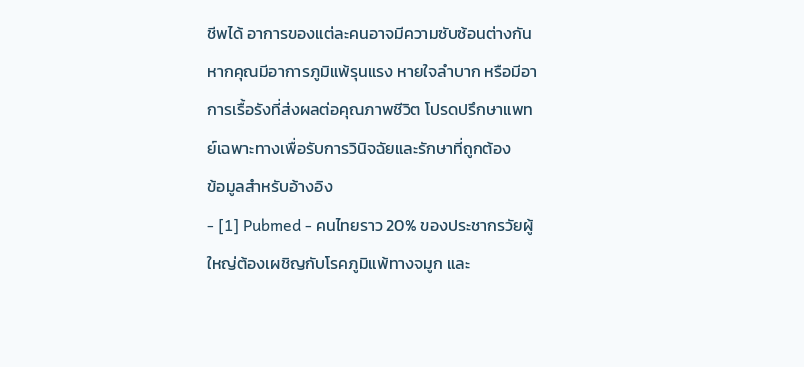ชีพได้ อาการของแต่ละคนอาจมีความซับซ้อนต่างกัน หากคุณมีอาการภูมิแพ้รุนแรง หายใจลำบาก หรือมีอาการเรื้อรังที่ส่งผลต่อคุณภาพชีวิต โปรดปรึกษาแพทย์เฉพาะทางเพื่อรับการวินิจฉัยและรักษาที่ถูกต้อง
ข้อมูลสำหรับอ้างอิง
- [1] Pubmed - คนไทยราว 20% ของประชากรวัยผู้ใหญ่ต้องเผชิญกับโรคภูมิแพ้ทางจมูก และ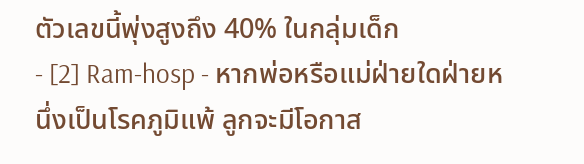ตัวเลขนี้พุ่งสูงถึง 40% ในกลุ่มเด็ก
- [2] Ram-hosp - หากพ่อหรือแม่ฝ่ายใดฝ่ายหนึ่งเป็นโรคภูมิแพ้ ลูกจะมีโอกาส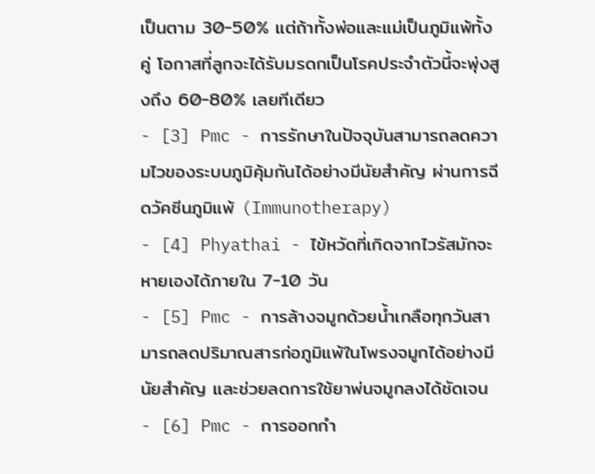เป็นตาม 30-50% แต่ถ้าทั้งพ่อและแม่เป็นภูมิแพ้ทั้งคู่ โอกาสที่ลูกจะได้รับมรดกเป็นโรคประจำตัวนี้จะพุ่งสูงถึง 60-80% เลยทีเดียว
- [3] Pmc - การรักษาในปัจจุบันสามารถลดความไวของระบบภูมิคุ้มกันได้อย่างมีนัยสำคัญ ผ่านการฉีดวัคซีนภูมิแพ้ (Immunotherapy)
- [4] Phyathai - ไข้หวัดที่เกิดจากไวรัสมักจะหายเองได้ภายใน 7-10 วัน
- [5] Pmc - การล้างจมูกด้วยน้ำเกลือทุกวันสามารถลดปริมาณสารก่อภูมิแพ้ในโพรงจมูกได้อย่างมีนัยสำคัญ และช่วยลดการใช้ยาพ่นจมูกลงได้ชัดเจน
- [6] Pmc - การออกกำ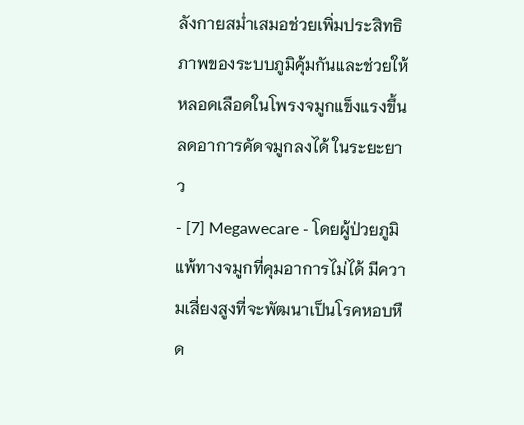ลังกายสม่ำเสมอช่วยเพิ่มประสิทธิภาพของระบบภูมิคุ้มกันและช่วยให้หลอดเลือดในโพรงจมูกแข็งแรงขึ้น ลดอาการคัดจมูกลงได้ ในระยะยาว
- [7] Megawecare - โดยผู้ป่วยภูมิแพ้ทางจมูกที่คุมอาการไม่ได้ มีความเสี่ยงสูงที่จะพัฒนาเป็นโรคหอบหืด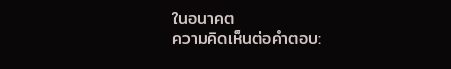ในอนาคต
ความคิดเห็นต่อคำตอบ: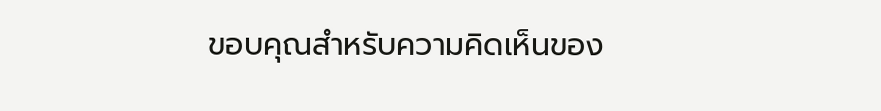ขอบคุณสำหรับความคิดเห็นของ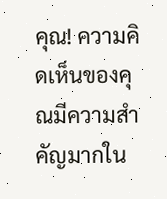คุณ! ความคิดเห็นของคุณมีความสำคัญมากใน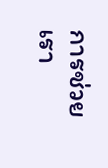การช่วยเรา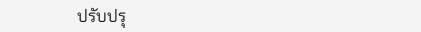ปรับปรุ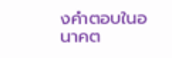งคำตอบในอนาคต